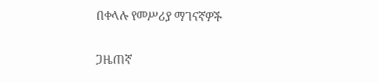በቀላሉ የመሥሪያ ማገናኛዎች

ጋዜጠኛ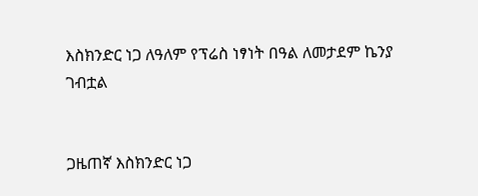እስክንድር ነጋ ለዓለም የፕሬስ ነፃነት በዓል ለመታደም ኬንያ ገብቷል


ጋዜጠኛ እስክንድር ነጋ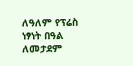ለዓለም የፕሬስ ነፃነት በዓል ለመታደም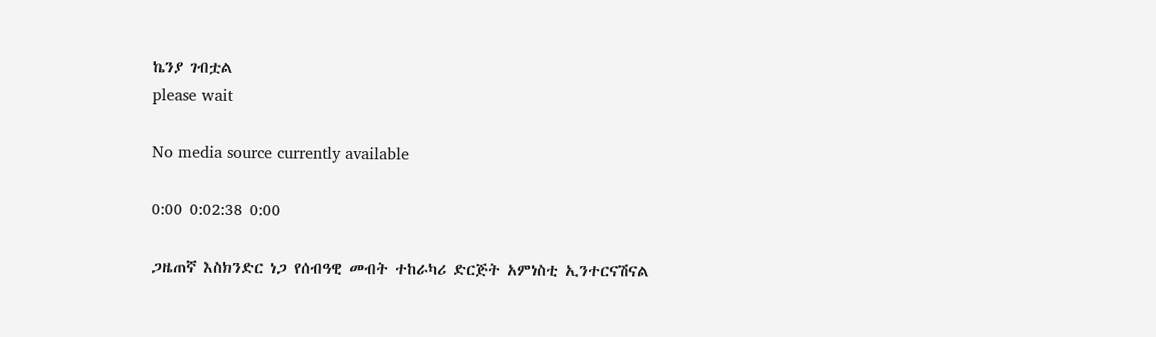ኬንያ ገብቷል
please wait

No media source currently available

0:00 0:02:38 0:00

ጋዜጠኛ እስክንድር ነጋ የሰብዓዊ መብት ተከራካሪ ድርጅት አምነስቲ ኢንተርናሽናል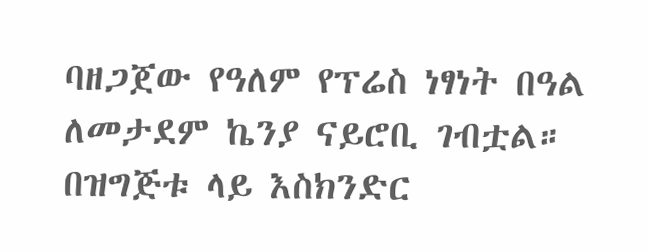ባዘጋጀው የዓለም የፕሬስ ነፃነት በዓል ለመታደም ኬንያ ናይሮቢ ገብቷል። በዝግጅቱ ላይ እስክንድር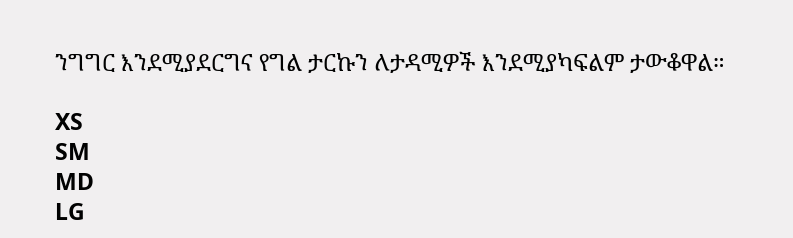ንግግር እንደሚያደርግና የግል ታርኩን ለታዳሚዎች እንደሚያካፍልም ታውቆዋል።

XS
SM
MD
LG